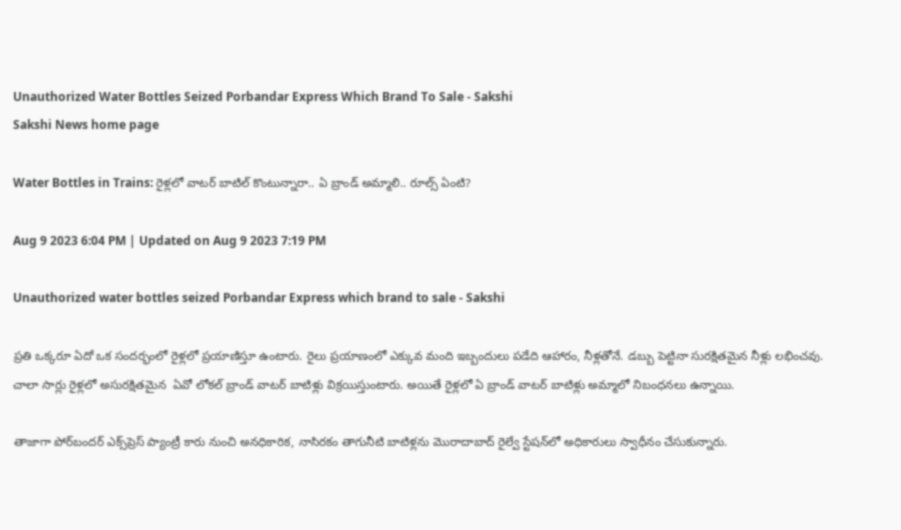Unauthorized Water Bottles Seized Porbandar Express Which Brand To Sale - Sakshi
Sakshi News home page

Water Bottles in Trains: రైళ్లలో వాటర్‌ బాటిల్‌ కొంటున్నారా.. ఏ బ్రాండ్‌ అమ్మాలి.. రూల్స్‌ ఏంటి?

Aug 9 2023 6:04 PM | Updated on Aug 9 2023 7:19 PM

Unauthorized water bottles seized Porbandar Express which brand to sale - Sakshi

ప్రతి ఒక్కరూ ఏదో ఒక సందర్భంలో రైళ్లలో ప్రయాణిస్తూ ఉంటారు. రైలు ప్రయాణంలో ఎక్కువ మంది ఇబ్బందులు పడేది ఆహారం, నీళ్లతోనే. డబ్బు పెట్టినా సురక్షితమైన నీళ్లు లభించవు. చాలా సార్లు రైళ్లలో అసురక్షితమైన  ఏవో లోకల్‌ బ్రాండ్‌ వాటర్‌ బాటిళ్లు విక్రయిస్తుంటారు. అయితే రైళ్లలో ఏ బ్రాండ్‌ వాటర్‌ బాటిళ్లు అమ్మాలో నిబంధనలు ఉన్నాయి.

తాజాగా పోర్‌బందర్ ఎక్స్‌ప్రెస్ ప్యాంట్రీ కారు నుంచి అనధికారిక, నాసిరకం తాగునీటి బాటిళ్లను మొరాదాబాద్ రైల్వే స్టేషన్‌లో అధికారులు స్వాధీనం చేసుకున్నారు.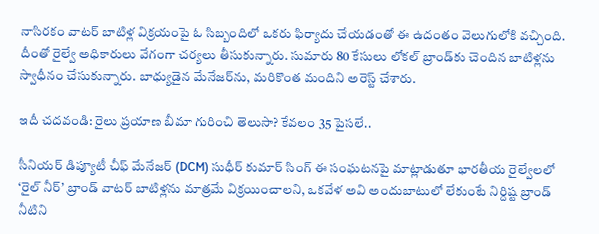నాసిరకం వాటర్‌ బాటిళ్ల విక్రయంపై ఓ సిబ్బందిలో ఒకరు ఫిర్యాదు చేయడంతో ఈ ఉదంతం వెలుగులోకి వచ్చింది. దీంతో రైల్వే అధికారులు వేగంగా చర్యలు తీసుకున్నారు. సుమారు 80 కేసులు లోకల్‌ బ్రాండ్‌కు చెందిన బాటిళ్లను స్వాధీనం చేసుకున్నారు. బాధ్యుడైన మేనేజర్‌ను, మరికొంత మందిని అరెస్ట్‌ చేశారు.

ఇదీ చదవండి: రైలు ప్రయాణ బీమా గురించి తెలుసా? కేవలం 35 పైసలే..

సీనియర్ డిప్యూటీ చీఫ్ మేనేజర్ (DCM) సుధీర్ కుమార్ సింగ్ ఈ సంఘటనపై మాట్లాడుతూ భారతీయ రైల్వేలలో ‘రైల్ నీర్’ బ్రాండ్‌ వాటర్‌ బాటిళ్లను మాత్రమే విక్రయించాలని, ఒకవేళ అవి అందుబాటులో లేకుంటే నిర్దిష్ట బ్రాండ్ నీటిని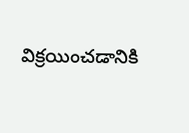విక్రయించడానికి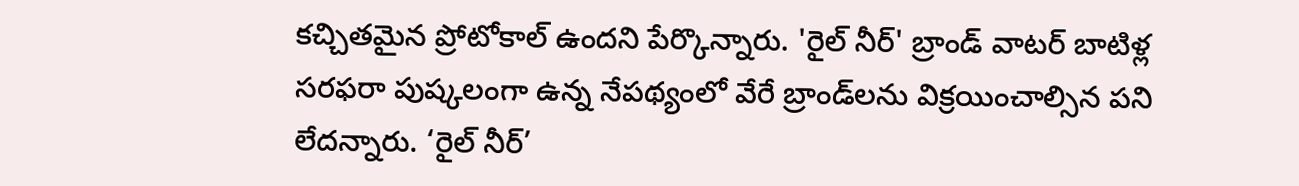కచ్చితమైన ప్రోటోకాల్ ఉందని పేర్కొన్నారు. 'రైల్ నీర్' బ్రాండ్‌ వాటర్‌ బాటిళ్ల సరఫరా పుష్కలంగా ఉన్న నేపథ్యంలో వేరే బ్రాండ్‌లను విక్రయించాల్సిన పని లేదన్నారు. ‘రైల్ నీర్’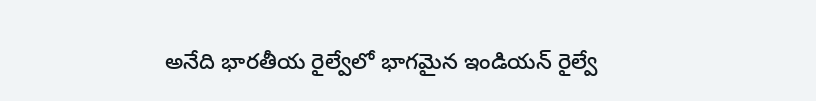అనేది భారతీయ రైల్వేలో భాగమైన ఇండియన్ రైల్వే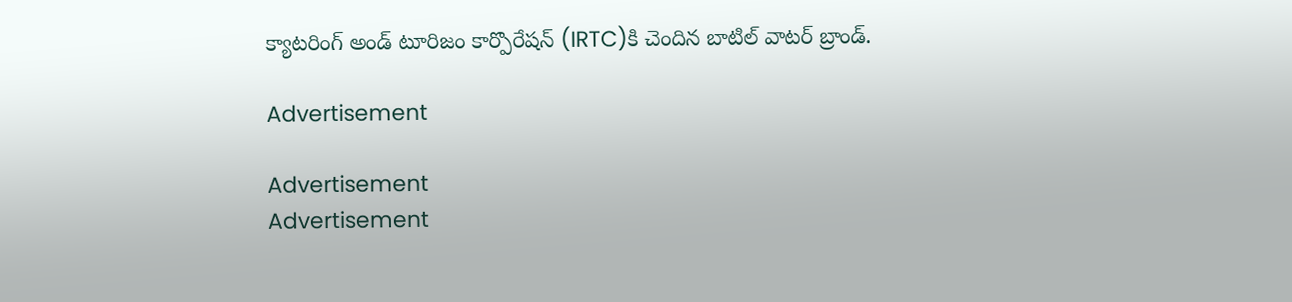క్యాటరింగ్ అండ్ టూరిజం కార్పొరేషన్ (IRTC)కి చెందిన బాటిల్ వాటర్ బ్రాండ్.

Advertisement

Advertisement
Advertisement